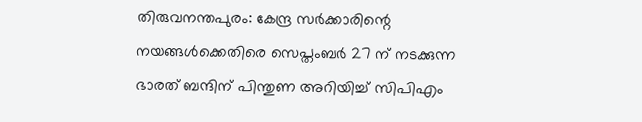തിരുവനന്തപുരം: കേന്ദ്ര സർക്കാരിന്റെ നയങ്ങൾക്കെതിരെ സെപ്തംബർ 27 ന് നടക്കുന്ന ഭാരത് ബന്ദിന് പിന്തുണ അറിയിച്ച് സിപിഎം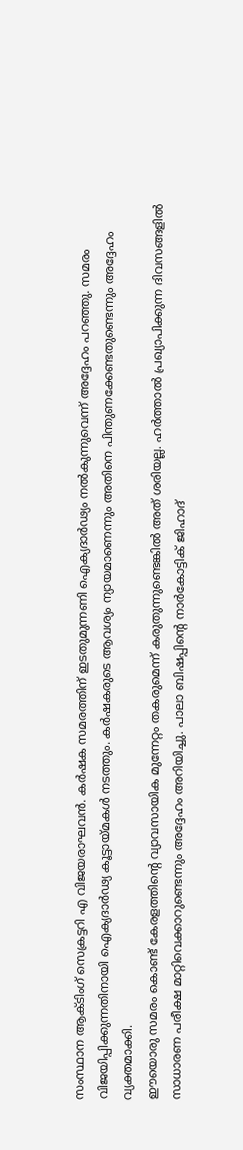സംസ്ഥാന ആക്ടിംഗ് സെക്രട്ടറി എ വിജയരാഘവൻ. കർഷക സമരത്തിന് ഇടതുമുന്നണി ഐക്യദാർഢ്യം നൽകുന്നുവെന്ന് അദ്ദേഹം പറഞ്ഞു. സമരം വിജയിപ്പിക്കുന്നതിനായി ഐക്യദാർഢ്യ കൂട്ടായ്മകൾ നടത്തും. കർഷകരുടെ ആവശ്യം ന്യായമാണെന്നും അതിനെ പിന്തുണക്കേണ്ടതുണ്ടെന്നും അദ്ദേഹം വ്യക്തമാക്കി.
ഈയൊരു സമരം കൊണ്ട് കേരളത്തിന്റെ വ്യാവസായിക മുന്നേറ്റം തകരുമെന്ന് കരുതുന്നുണ്ടെങ്കിൽ അത് ശരിയല്ല. ഹർത്താൽ പ്രഖ്യാപിക്കുന്ന ദിവസങ്ങളിൽ സാധാരണ പരീക്ഷ മാറ്റിവെക്കാറുണ്ടെന്നും അദ്ദേഹം അറിയിച്ചു. പാലാ ബിഷപ്പിന്റെ നാർകോട്ടിക് ജിഹാദ്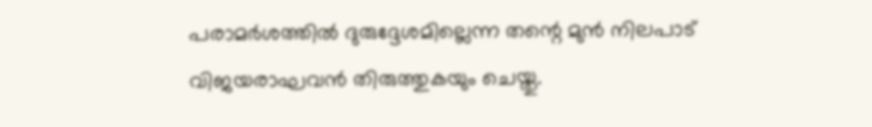പരാമർശത്തിൽ ദുരുദ്ദേശമില്ലെന്ന തന്റെ മുൻ നിലപാട് വിജയരാഘവൻ തിരുത്തുകയും ചെയ്തു.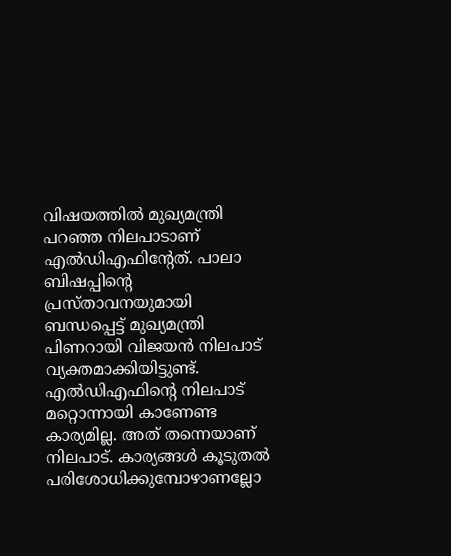വിഷയത്തിൽ മുഖ്യമന്ത്രി പറഞ്ഞ നിലപാടാണ് എൽഡിഎഫിന്റേത്. പാലാ ബിഷപ്പിന്റെ പ്രസ്താവനയുമായി ബന്ധപ്പെട്ട് മുഖ്യമന്ത്രി പിണറായി വിജയൻ നിലപാട് വ്യക്തമാക്കിയിട്ടുണ്ട്. എൽഡിഎഫിന്റെ നിലപാട് മറ്റൊന്നായി കാണേണ്ട കാര്യമില്ല. അത് തന്നെയാണ് നിലപാട്. കാര്യങ്ങൾ കൂടുതൽ പരിശോധിക്കുമ്പോഴാണല്ലോ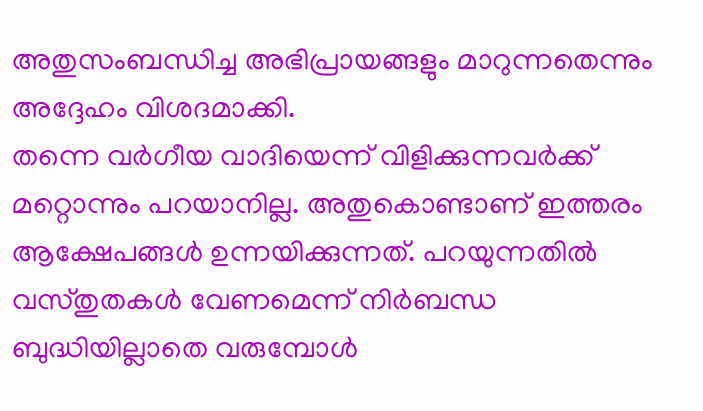അതുസംബന്ധിച്ച അഭിപ്രായങ്ങളും മാറുന്നതെന്നും അദ്ദേഹം വിശദമാക്കി.
തന്നെ വർഗീയ വാദിയെന്ന് വിളിക്കുന്നവർക്ക് മറ്റൊന്നും പറയാനില്ല. അതുകൊണ്ടാണ് ഇത്തരം ആക്ഷേപങ്ങൾ ഉന്നയിക്കുന്നത്. പറയുന്നതിൽ വസ്തുതകൾ വേണമെന്ന് നിർബന്ധ ബുദ്ധിയില്ലാതെ വരുമ്പോൾ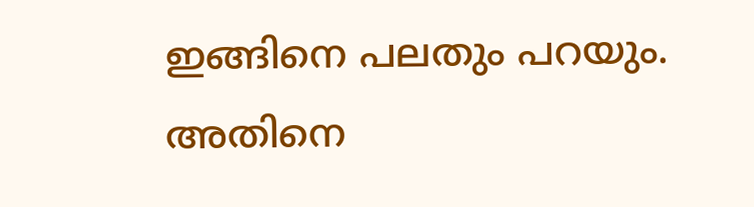ഇങ്ങിനെ പലതും പറയും. അതിനെ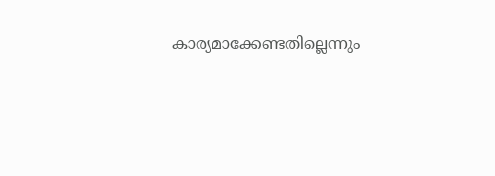കാര്യമാക്കേണ്ടതില്ലെന്നും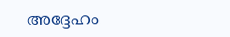അദ്ദേഹം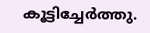കൂട്ടിച്ചേർത്തു.